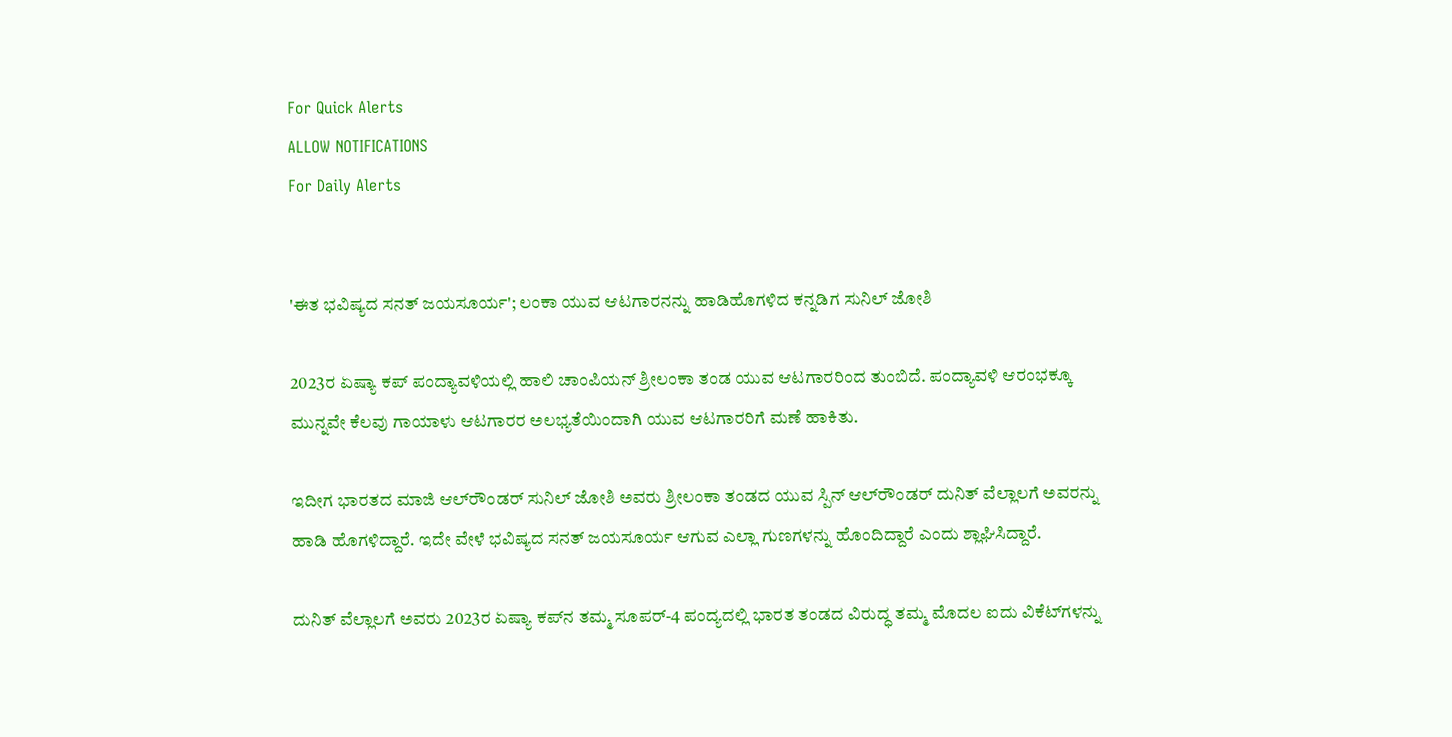For Quick Alerts
ALLOW NOTIFICATIONS
For Daily Alerts


'ಈತ ಭವಿಷ್ಯದ ಸನತ್ ಜಯಸೂರ್ಯ'; ಲಂಕಾ ಯುವ ಆಟಗಾರನನ್ನು ಹಾಡಿಹೊಗಳಿದ ಕನ್ನಡಿಗ ಸುನಿಲ್ ಜೋಶಿ

2023ರ ಏಷ್ಯಾ ಕಪ್ ಪಂದ್ಯಾವಳಿಯಲ್ಲಿ ಹಾಲಿ ಚಾಂಪಿಯನ್ ಶ್ರೀಲಂಕಾ ತಂಡ ಯುವ ಆಟಗಾರರಿಂದ ತುಂಬಿದೆ. ಪಂದ್ಯಾವಳಿ ಆರಂಭಕ್ಕೂ ಮುನ್ನವೇ ಕೆಲವು ಗಾಯಾಳು ಆಟಗಾರರ ಅಲಭ್ಯತೆಯಿಂದಾಗಿ ಯುವ ಆಟಗಾರರಿಗೆ ಮಣೆ ಹಾಕಿತು.

ಇದೀಗ ಭಾರತದ ಮಾಜಿ ಆಲ್‌ರೌಂಡರ್ ಸುನಿಲ್ ಜೋಶಿ ಅವರು ಶ್ರೀಲಂಕಾ ತಂಡದ ಯುವ ಸ್ಪಿನ್ ಆಲ್‌ರೌಂಡರ್ ದುನಿತ್ ವೆಲ್ಲಾಲಗೆ ಅವರನ್ನು ಹಾಡಿ ಹೊಗಳಿದ್ದಾರೆ. ಇದೇ ವೇಳೆ ಭವಿಷ್ಯದ ಸನತ್ ಜಯಸೂರ್ಯ ಆಗುವ ಎಲ್ಲಾ ಗುಣಗಳನ್ನು ಹೊಂದಿದ್ದಾರೆ ಎಂದು ಶ್ಲಾಘಿಸಿದ್ದಾರೆ.

ದುನಿತ್ ವೆಲ್ಲಾಲಗೆ ಅವರು 2023ರ ಏಷ್ಯಾ ಕಪ್‌ನ ತಮ್ಮ ಸೂಪರ್-4 ಪಂದ್ಯದಲ್ಲಿ ಭಾರತ ತಂಡದ ವಿರುದ್ಧ ತಮ್ಮ ಮೊದಲ ಐದು ವಿಕೆಟ್‌ಗಳನ್ನು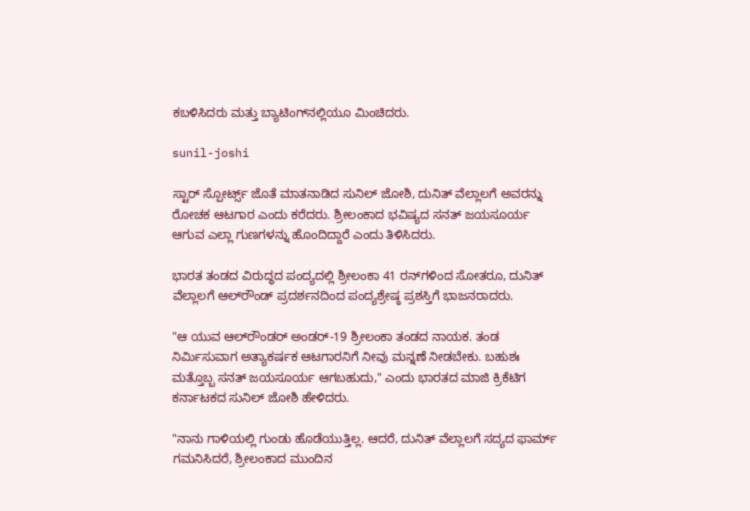ಕಬಳಿಸಿದರು ಮತ್ತು ಬ್ಯಾಟಿಂಗ್‌ನಲ್ಲಿಯೂ ಮಿಂಚಿದರು.

sunil-joshi

ಸ್ಟಾರ್ ಸ್ಪೋರ್ಟ್ಸ್ ಜೊತೆ ಮಾತನಾಡಿದ ಸುನಿಲ್ ಜೋಶಿ, ದುನಿತ್ ವೆಲ್ಲಾಲಗೆ ಅವರನ್ನು ರೋಚಕ ಆಟಗಾರ ಎಂದು ಕರೆದರು. ಶ್ರೀಲಂಕಾದ ಭವಿಷ್ಯದ ಸನತ್ ಜಯಸೂರ್ಯ ಆಗುವ ಎಲ್ಲಾ ಗುಣಗಳನ್ನು ಹೊಂದಿದ್ದಾರೆ ಎಂದು ತಿಳಿಸಿದರು.

ಭಾರತ ತಂಡದ ವಿರುದ್ಧದ ಪಂದ್ಯದಲ್ಲಿ ಶ್ರೀಲಂಕಾ 41 ರನ್‌ಗಳಿಂದ ಸೋತರೂ, ದುನಿತ್ ವೆಲ್ಲಾಲಗೆ ಆಲ್‌ರೌಂಡ್ ಪ್ರದರ್ಶನದಿಂದ ಪಂದ್ಯಶ್ರೇಷ್ಠ ಪ್ರಶಸ್ತಿಗೆ ಭಾಜನರಾದರು.

"ಆ ಯುವ ಆಲ್‌ರೌಂಡರ್ ಅಂಡರ್-19 ಶ್ರೀಲಂಕಾ ತಂಡದ ನಾಯಕ. ತಂಡ ನಿರ್ಮಿಸುವಾಗ ಅತ್ಯಾಕರ್ಷಕ ಆಟಗಾರನಿಗೆ ನೀವು ಮನ್ನಣೆ ನೀಡಬೇಕು. ಬಹುಶಃ ಮತ್ತೊಬ್ಬ ಸನತ್ ಜಯಸೂರ್ಯ ಆಗಬಹುದು," ಎಂದು ಭಾರತದ ಮಾಜಿ ಕ್ರಿಕೆಟಿಗ ಕರ್ನಾಟಕದ ಸುನಿಲ್ ಜೋಶಿ ಹೇಳಿದರು.

"ನಾನು ಗಾಳಿಯಲ್ಲಿ ಗುಂಡು ಹೊಡೆಯುತ್ತಿಲ್ಲ. ಆದರೆ, ದುನಿತ್ ವೆಲ್ಲಾಲಗೆ ಸದ್ಯದ ಫಾರ್ಮ್ ಗಮನಿಸಿದರೆ, ಶ್ರೀಲಂಕಾದ ಮುಂದಿನ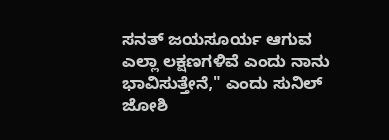ಸನತ್ ಜಯಸೂರ್ಯ ಆಗುವ ಎಲ್ಲಾ ಲಕ್ಷಣಗಳಿವೆ ಎಂದು ನಾನು ಭಾವಿಸುತ್ತೇನೆ," ಎಂದು ಸುನಿಲ್ ಜೋಶಿ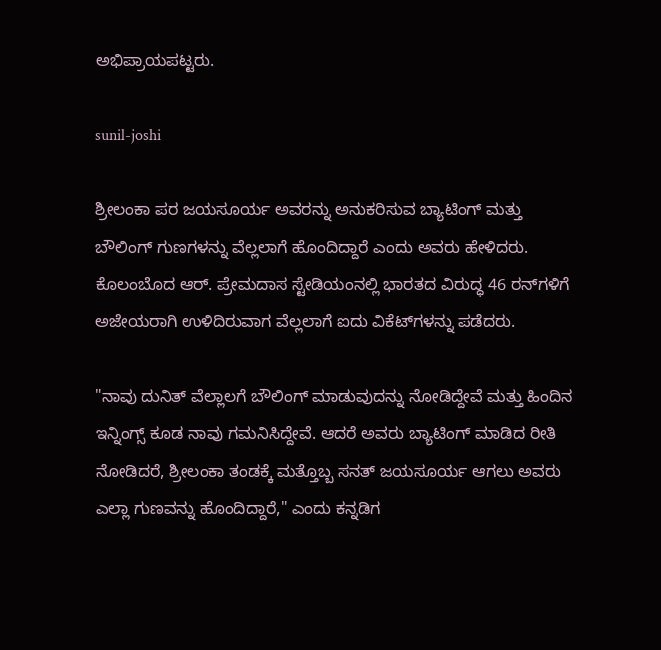ಅಭಿಪ್ರಾಯಪಟ್ಟರು.

sunil-joshi

ಶ್ರೀಲಂಕಾ ಪರ ಜಯಸೂರ್ಯ ಅವರನ್ನು ಅನುಕರಿಸುವ ಬ್ಯಾಟಿಂಗ್ ಮತ್ತು ಬೌಲಿಂಗ್ ಗುಣಗಳನ್ನು ವೆಲ್ಲಲಾಗೆ ಹೊಂದಿದ್ದಾರೆ ಎಂದು ಅವರು ಹೇಳಿದರು. ಕೊಲಂಬೊದ ಆರ್. ಪ್ರೇಮದಾಸ ಸ್ಟೇಡಿಯಂನಲ್ಲಿ ಭಾರತದ ವಿರುದ್ಧ 46 ರನ್‌ಗಳಿಗೆ ಅಜೇಯರಾಗಿ ಉಳಿದಿರುವಾಗ ವೆಲ್ಲಲಾಗೆ ಐದು ವಿಕೆಟ್‌ಗಳನ್ನು ಪಡೆದರು.

"ನಾವು ದುನಿತ್ ವೆಲ್ಲಾಲಗೆ ಬೌಲಿಂಗ್ ಮಾಡುವುದನ್ನು ನೋಡಿದ್ದೇವೆ ಮತ್ತು ಹಿಂದಿನ ಇನ್ನಿಂಗ್ಸ್‌ ಕೂಡ ನಾವು ಗಮನಿಸಿದ್ದೇವೆ. ಆದರೆ ಅವರು ಬ್ಯಾಟಿಂಗ್ ಮಾಡಿದ ರೀತಿ ನೋಡಿದರೆ, ಶ್ರೀಲಂಕಾ ತಂಡಕ್ಕೆ ಮತ್ತೊಬ್ಬ ಸನತ್ ಜಯಸೂರ್ಯ ಆಗಲು ಅವರು ಎಲ್ಲಾ ಗುಣವನ್ನು ಹೊಂದಿದ್ದಾರೆ," ಎಂದು ಕನ್ನಡಿಗ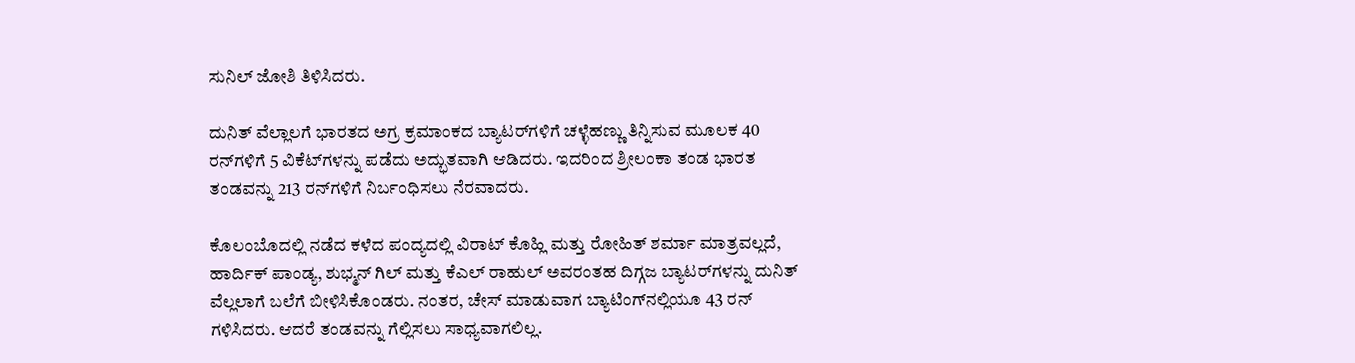ಸುನಿಲ್ ಜೋಶಿ ತಿಳಿಸಿದರು.

ದುನಿತ್ ವೆಲ್ಲಾಲಗೆ ಭಾರತದ ಅಗ್ರ ಕ್ರಮಾಂಕದ ಬ್ಯಾಟರ್‌ಗಳಿಗೆ ಚಳ್ಳೆಹಣ್ಣು ತಿನ್ನಿಸುವ ಮೂಲಕ 40 ರನ್‌ಗಳಿಗೆ 5 ವಿಕೆಟ್‌ಗಳನ್ನು ಪಡೆದು ಅದ್ಭುತವಾಗಿ ಆಡಿದರು. ಇದರಿಂದ ಶ್ರೀಲಂಕಾ ತಂಡ ಭಾರತ ತಂಡವನ್ನು 213 ರನ್‌ಗಳಿಗೆ ನಿರ್ಬಂಧಿಸಲು ನೆರವಾದರು.

ಕೊಲಂಬೊದಲ್ಲಿ ನಡೆದ ಕಳೆದ ಪಂದ್ಯದಲ್ಲಿ ವಿರಾಟ್ ಕೊಹ್ಲಿ ಮತ್ತು ರೋಹಿತ್ ಶರ್ಮಾ ಮಾತ್ರವಲ್ಲದೆ, ಹಾರ್ದಿಕ್ ಪಾಂಡ್ಯ, ಶುಭ್ಮನ್ ಗಿಲ್ ಮತ್ತು ಕೆಎಲ್ ರಾಹುಲ್ ಅವರಂತಹ ದಿಗ್ಗಜ ಬ್ಯಾಟರ್‌ಗಳನ್ನು ದುನಿತ್ ವೆಲ್ಲಲಾಗೆ ಬಲೆಗೆ ಬೀಳಿಸಿಕೊಂಡರು. ನಂತರ, ಚೇಸ್ ಮಾಡುವಾಗ ಬ್ಯಾಟಿಂಗ್‌ನಲ್ಲಿಯೂ 43 ರನ್ ಗಳಿಸಿದರು. ಆದರೆ ತಂಡವನ್ನು ಗೆಲ್ಲಿಸಲು ಸಾಧ್ಯವಾಗಲಿಲ್ಲ.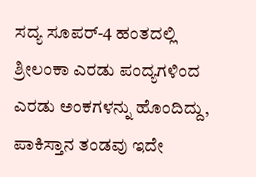ಸದ್ಯ ಸೂಪರ್-4 ಹಂತದಲ್ಲಿ ಶ್ರೀಲಂಕಾ ಎರಡು ಪಂದ್ಯಗಳಿಂದ ಎರಡು ಅಂಕಗಳನ್ನು ಹೊಂದಿದ್ದು, ಪಾಕಿಸ್ತಾನ ತಂಡವು ಇದೇ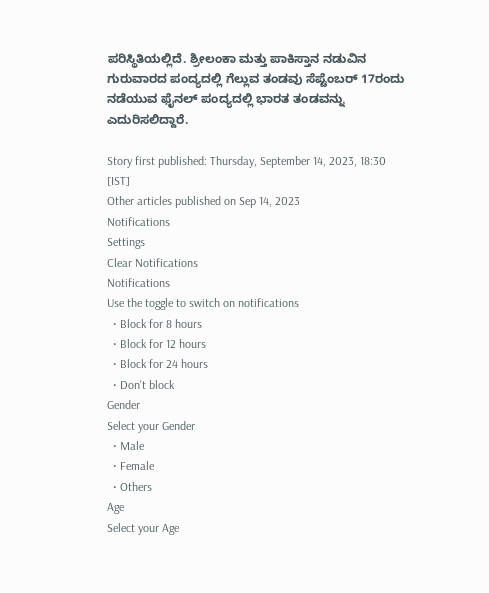ಪರಿಸ್ಥಿತಿಯಲ್ಲಿದೆ. ಶ್ರೀಲಂಕಾ ಮತ್ತು ಪಾಕಿಸ್ತಾನ ನಡುವಿನ ಗುರುವಾರದ ಪಂದ್ಯದಲ್ಲಿ ಗೆಲ್ಲುವ ತಂಡವು ಸೆಪ್ಟೆಂಬರ್ 17ರಂದು ನಡೆಯುವ ಫೈನಲ್ ಪಂದ್ಯದಲ್ಲಿ ಭಾರತ ತಂಡವನ್ನು ಎದುರಿಸಲಿದ್ದಾರೆ.

Story first published: Thursday, September 14, 2023, 18:30 [IST]
Other articles published on Sep 14, 2023
Notifications
Settings
Clear Notifications
Notifications
Use the toggle to switch on notifications
  • Block for 8 hours
  • Block for 12 hours
  • Block for 24 hours
  • Don't block
Gender
Select your Gender
  • Male
  • Female
  • Others
Age
Select your Age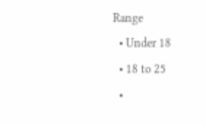Range
  • Under 18
  • 18 to 25
  •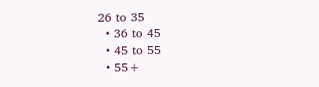26 to 35
  • 36 to 45
  • 45 to 55
  • 55+